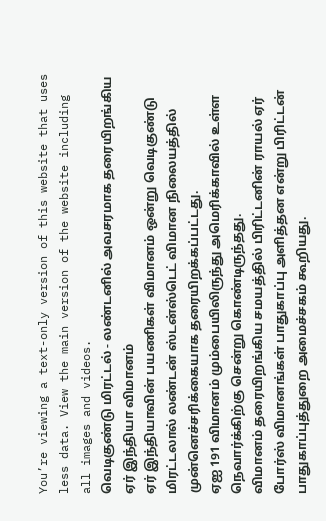You’re viewing a text-only version of this website that uses less data. View the main version of the website including all images and videos.
வெடிகுண்டு மிரட்டல் - லண்டனில் அவசரமாக தரையிறங்கிய ஏர் இந்தியா விமானம்
ஏர் இந்தியாவின் பயணிகள் விமானம் ஒன்று வெடிகுண்டு மிரட்டலால் லண்டன் ஸ்டன்ஸ்டெட் விமான நிலையத்தில் முன்னெச்சரிக்கையாக தரையிறக்கப்பட்டது.
ஏஐ 191 விமானம் மும்பையிலிருந்து அமெரிக்காவில் உள்ள நெவார்க்கிற்கு சென்று கொண்டிருந்தது.
விமானம் தரையிறங்கிய சமயத்தில் பிரிட்டனின் ராயல் ஏர் போர்ஸ் விமானங்கள் பாதுகாப்பு அளித்தன என்று பிரிட்டன் பாதுகாப்புத்துறை அமைச்சகம் கூறியது.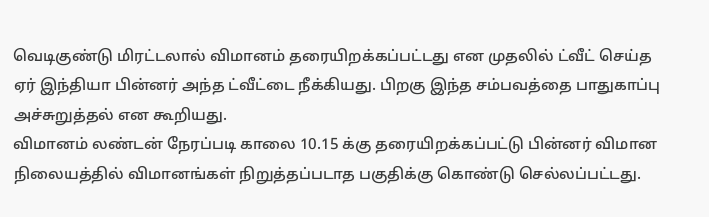வெடிகுண்டு மிரட்டலால் விமானம் தரையிறக்கப்பட்டது என முதலில் ட்வீட் செய்த ஏர் இந்தியா பின்னர் அந்த ட்வீட்டை நீக்கியது. பிறகு இந்த சம்பவத்தை பாதுகாப்பு அச்சுறுத்தல் என கூறியது.
விமானம் லண்டன் நேரப்படி காலை 10.15 க்கு தரையிறக்கப்பட்டு பின்னர் விமான நிலையத்தில் விமானங்கள் நிறுத்தப்படாத பகுதிக்கு கொண்டு செல்லப்பட்டது.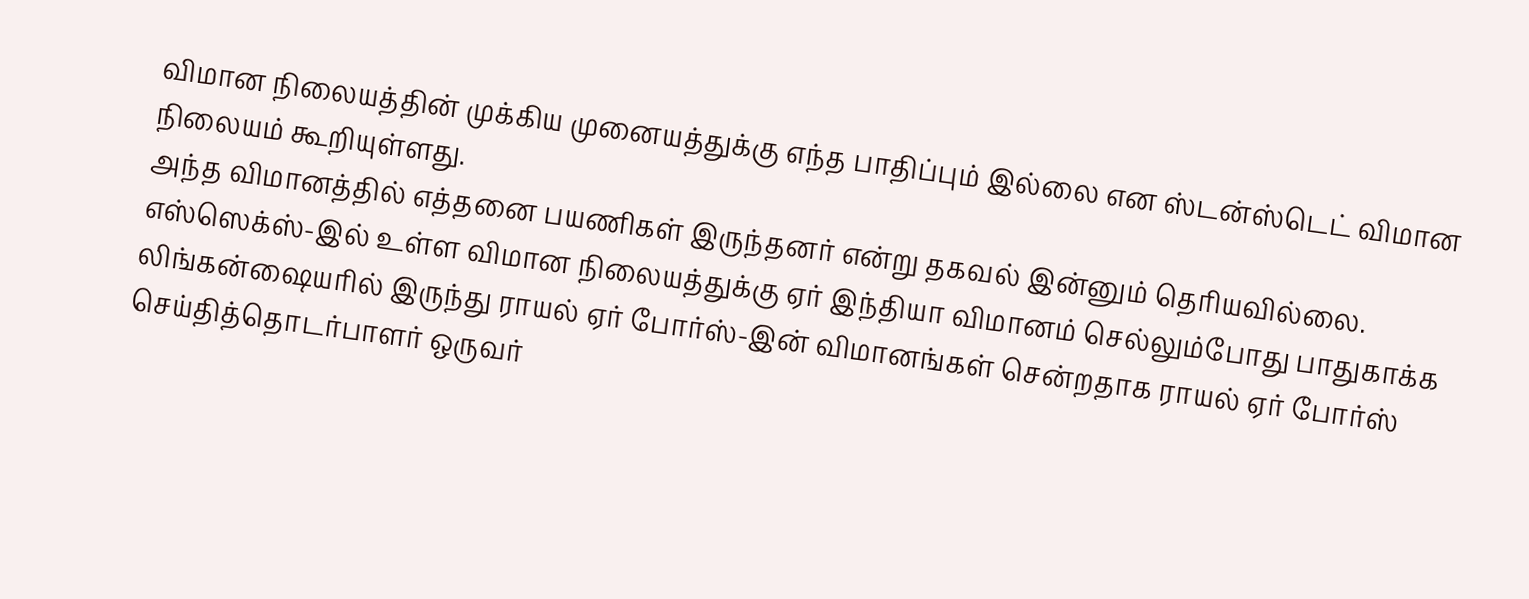விமான நிலையத்தின் முக்கிய முனையத்துக்கு எந்த பாதிப்பும் இல்லை என ஸ்டன்ஸ்டெட் விமான நிலையம் கூறியுள்ளது.
அந்த விமானத்தில் எத்தனை பயணிகள் இருந்தனர் என்று தகவல் இன்னும் தெரியவில்லை.
எஸ்ஸெக்ஸ்-இல் உள்ள விமான நிலையத்துக்கு ஏர் இந்தியா விமானம் செல்லும்போது பாதுகாக்க லிங்கன்ஷையரில் இருந்து ராயல் ஏர் போர்ஸ்-இன் விமானங்கள் சென்றதாக ராயல் ஏர் போர்ஸ் செய்தித்தொடர்பாளர் ஒருவர்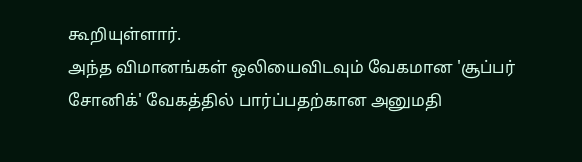கூறியுள்ளார்.
அந்த விமானங்கள் ஒலியைவிடவும் வேகமான 'சூப்பர் சோனிக்' வேகத்தில் பார்ப்பதற்கான அனுமதி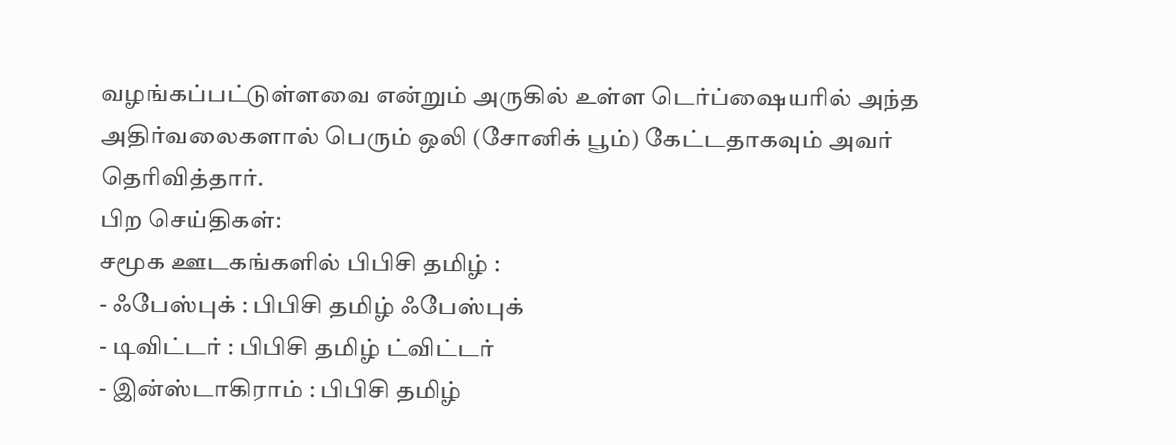வழங்கப்பட்டுள்ளவை என்றும் அருகில் உள்ள டெர்ப்ஷையரில் அந்த அதிர்வலைகளால் பெரும் ஒலி (சோனிக் பூம்) கேட்டதாகவும் அவர் தெரிவித்தார்.
பிற செய்திகள்:
சமூக ஊடகங்களில் பிபிசி தமிழ் :
- ஃபேஸ்புக் : பிபிசி தமிழ் ஃபேஸ்புக்
- டிவிட்டர் : பிபிசி தமிழ் ட்விட்டர்
- இன்ஸ்டாகிராம் : பிபிசி தமிழ்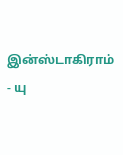இன்ஸ்டாகிராம்
- யு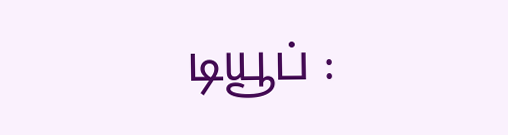டியூப் :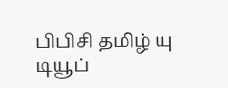பிபிசி தமிழ் யு டியூப்